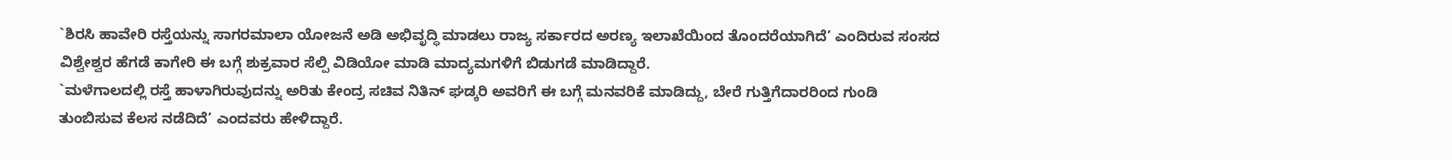`ಶಿರಸಿ ಹಾವೇರಿ ರಸ್ತೆಯನ್ನು ಸಾಗರಮಾಲಾ ಯೋಜನೆ ಅಡಿ ಅಭಿವೃದ್ಧಿ ಮಾಡಲು ರಾಜ್ಯ ಸರ್ಕಾರದ ಅರಣ್ಯ ಇಲಾಖೆಯಿಂದ ತೊಂದರೆಯಾಗಿದೆ’ ಎಂದಿರುವ ಸಂಸದ ವಿಶ್ವೇಶ್ವರ ಹೆಗಡೆ ಕಾಗೇರಿ ಈ ಬಗ್ಗೆ ಶುಕ್ರವಾರ ಸೆಲ್ಪಿ ವಿಡಿಯೋ ಮಾಡಿ ಮಾದ್ಯಮಗಳಿಗೆ ಬಿಡುಗಡೆ ಮಾಡಿದ್ದಾರೆ.
`ಮಳೆಗಾಲದಲ್ಲಿ ರಸ್ತೆ ಹಾಳಾಗಿರುವುದನ್ನು ಅರಿತು ಕೇಂದ್ರ ಸಚಿವ ನಿತಿನ್ ಘಡ್ಕರಿ ಅವರಿಗೆ ಈ ಬಗ್ಗೆ ಮನವರಿಕೆ ಮಾಡಿದ್ದು, ಬೇರೆ ಗುತ್ತಿಗೆದಾರರಿಂದ ಗುಂಡಿ ತುಂಬಿಸುವ ಕೆಲಸ ನಡೆದಿದೆ’ ಎಂದವರು ಹೇಳಿದ್ದಾರೆ.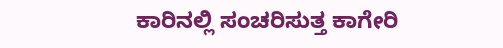ಕಾರಿನಲ್ಲಿ ಸಂಚರಿಸುತ್ತ ಕಾಗೇರಿ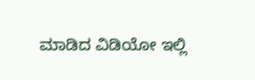ಮಾಡಿದ ವಿಡಿಯೋ ಇಲ್ಲಿ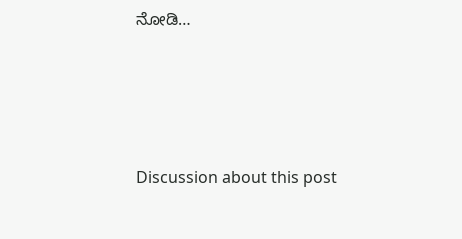ನೋಡಿ…





Discussion about this post